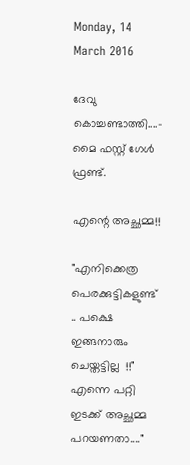Monday, 14 March 2016

ദേവു കൊച്ചണ്ടാത്തി....- മൈ ഫസ്റ്റ് ഗേൾ ഫ്രണ്ട്.

എന്റെ അച്ഛമ്മ!!

"എനിക്കെത്ര പെരക്കുട്ടികളുണ്ട് .. പക്ഷെ ഇങ്ങനാരും ചെയ്തട്ടില്ല  !!" എന്നെ പറ്റി  ഇടക്ക് അച്ഛമ്മ പറയണതാ...."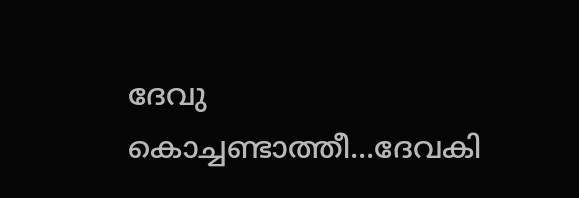ദേവു കൊച്ചണ്ടാത്തീ...ദേവകി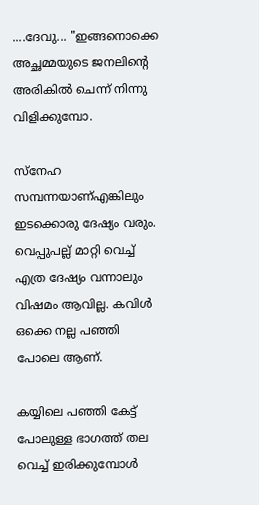....ദേവു... "ഇങ്ങനൊക്കെ അച്ഛമ്മയുടെ ജനലിന്റെ അരികിൽ ചെന്ന് നിന്നു വിളിക്കുമ്പോ.

സ്നേഹ സമ്പന്നയാണ്എങ്കിലും ഇടക്കൊരു ദേഷ്യം വരും. വെപ്പുപല്ല് മാറ്റി വെച്ച് എത്ര ദേഷ്യം വന്നാലും വിഷമം ആവില്ല. കവിൾ ഒക്കെ നല്ല പഞ്ഞി പോലെ ആണ്.

കയ്യിലെ പഞ്ഞി കേട്ട് പോലുള്ള ഭാഗത്ത് തല വെച്ച് ഇരിക്കുമ്പോൾ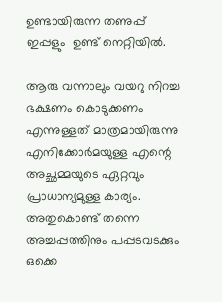ഉണ്ടായിരുന്ന തണുപ്പ് ഇപ്പളും  ഉണ്ട് നെറ്റിയിൽ.

ആരു വന്നാലും വയറു നിറച്ച ഭക്ഷണം കൊടുക്കണം എന്നുള്ളത് മാത്രമായിരുന്നു എനിക്കോർമയുള്ള എന്റെ അച്ഛമ്മയുടെ ഏറ്റവും പ്രാധാന്യമുള്ള കാര്യം. അതുകൊണ്ട് തന്നെ അച്ചപ്പത്തിനും പപ്പടവടക്കും ഒക്കെ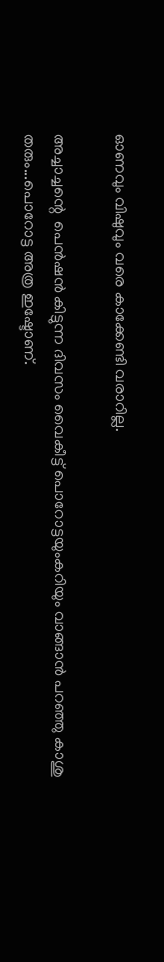ഓണവും വിഷുവും വരെ കാക്കേണ്ടി വരാറില്ല.

അച്ചാച്ചന്റെ  പെൻഷൻ കിട്ടുന്ന ദിവസം വൈകീട്ട് പൊറോട്ടയുംകറിയും വാങ്ങാൻ പറഞ്ഞു കാശു തരും...പൊറോട്ട അത്ര ഇഷ്ടോണ്.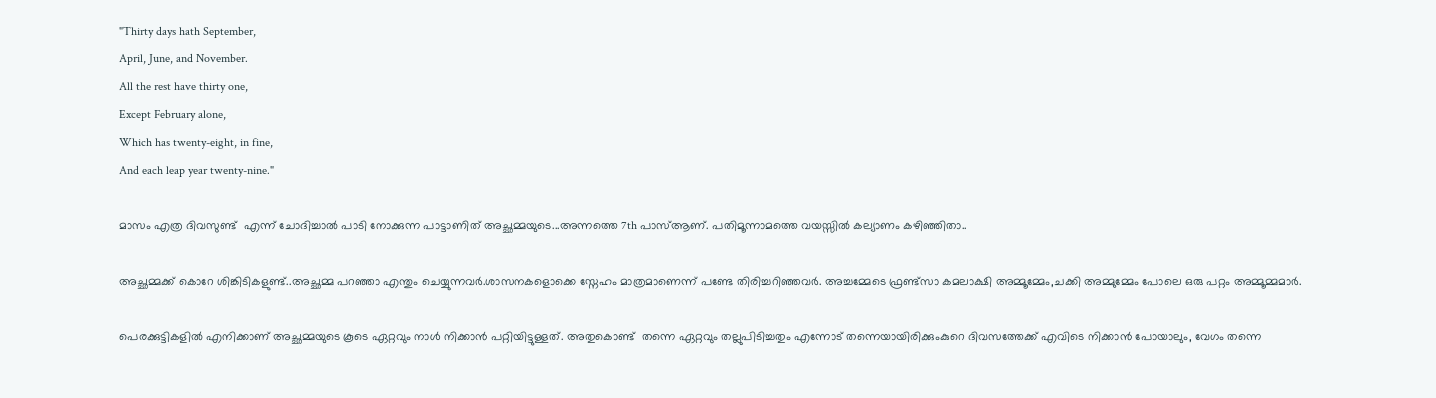"Thirty days hath September,
April, June, and November.
All the rest have thirty one,
Except February alone,
Which has twenty-eight, in fine,
And each leap year twenty-nine."

മാസം എത്ര ദിവസുണ്ട്  എന്ന് ചോദിച്ചാൽ പാടി നോക്കുന്ന പാട്ടാണിത് അച്ഛമ്മയുടെ...അന്നത്തെ 7th പാസ്ആണ്. പതിമൂന്നാമത്തെ വയസ്സിൽ കല്യാണം കഴിഞ്ഞിതാ..

അച്ഛമ്മക്ക് കൊറേ ശിങ്കിടികളുണ്ട്..അച്ഛമ്മ പറഞ്ഞാ എന്തും ചെയ്യുന്നവർ.ശാസനകളൊക്കെ സ്നേഹം മാത്രമാണെന്ന് പണ്ടേ തിരിച്ചറിഞ്ഞവർ. അച്ചമ്മേടെ ഫ്രണ്ട്സാ കമലാക്ഷി അമ്മൂമ്മേം,ചക്കി അമ്മുമ്മേം പോലെ ഒരു പറ്റം അമ്മൂമ്മമാർ.

പെരക്കുട്ടികളിൽ എനിക്കാണ് അച്ഛമ്മയുടെ കൂടെ ഏറ്റവും നാൾ നിക്കാൻ പറ്റിയിട്ടുള്ളത്. അതുകൊണ്ട്  തന്നെ ഏറ്റവും തല്ലുപിടിച്ചതും എന്നോട് തന്നെയായിരിക്കുംകുറെ ദിവസത്തേക്ക് എവിടെ നിക്കാൻ പോയാലും, വേഗം തന്നെ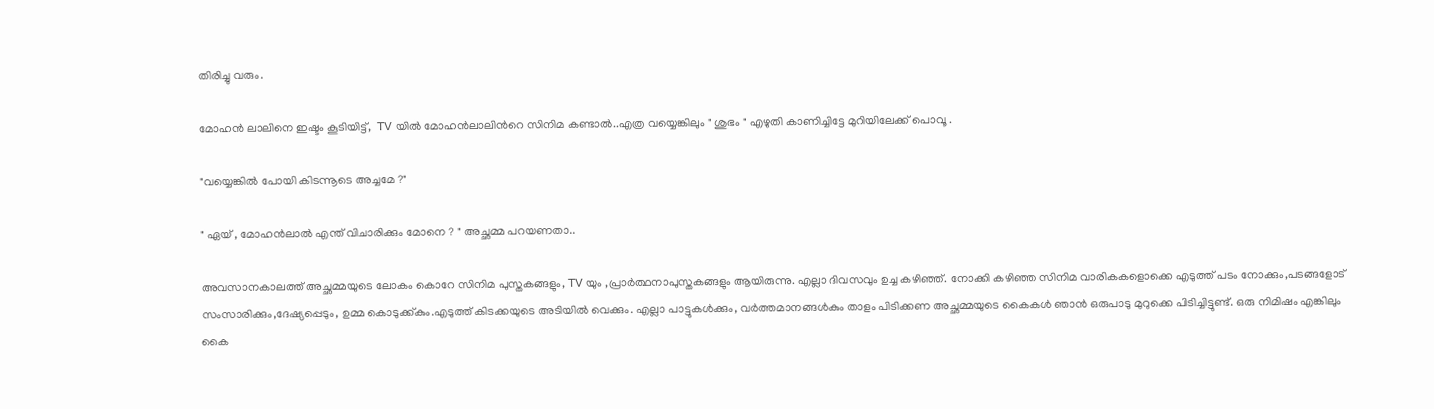തിരിച്ചു വരും.

മോഹൻ ലാലിനെ ഇഷ്ടം കൂടിയിട്ട്,  TV യിൽ മോഹൻലാലിൻറെ സിനിമ കണ്ടാൽ..എത്ര വയ്യെങ്കിലും " ശുഭം " എഴുതി കാണിച്ചിട്ടേ മുറിയിലേക്ക് പൊവൂ .

"വയ്യെങ്കിൽ പോയി കിടന്നൂടെ അച്ചമേ ?"

" ഏയ്‌ , മോഹൻലാൽ എന്ത് വിചാരിക്കും മോനെ ? " അച്ഛമ്മ പറയണതാ..

അവസാനകാലത്ത് അച്ഛമ്മയുടെ ലോകം കൊറേ സിനിമ പുസ്തകങ്ങളും, TV യും ,പ്രാർത്ഥനാപുസ്തകങ്ങളും ആയിരുന്നു. എല്ലാ ദിവസവും ഉച്ച കഴിഞ്ഞ്. നോക്കി കഴിഞ്ഞ സിനിമ വാരികകളൊക്കെ എടുത്ത് പടം നോക്കും,പടങ്ങളോട് സംസാരിക്കും,ദേഷ്യപ്പെടും, ഉമ്മ കൊടുക്ക്കും.എടുത്ത് കിടക്കയുടെ അടിയിൽ വെക്കും. എല്ലാ പാട്ടുകൾക്കും, വർത്തമാനങ്ങൾകും താളം പിടിക്കണ അച്ഛമ്മയുടെ കൈകൾ ഞാൻ ഒരുപാടു മുറുക്കെ പിടിച്ചിട്ടുണ്ട്. ഒരു നിമിഷം എങ്കിലും കൈ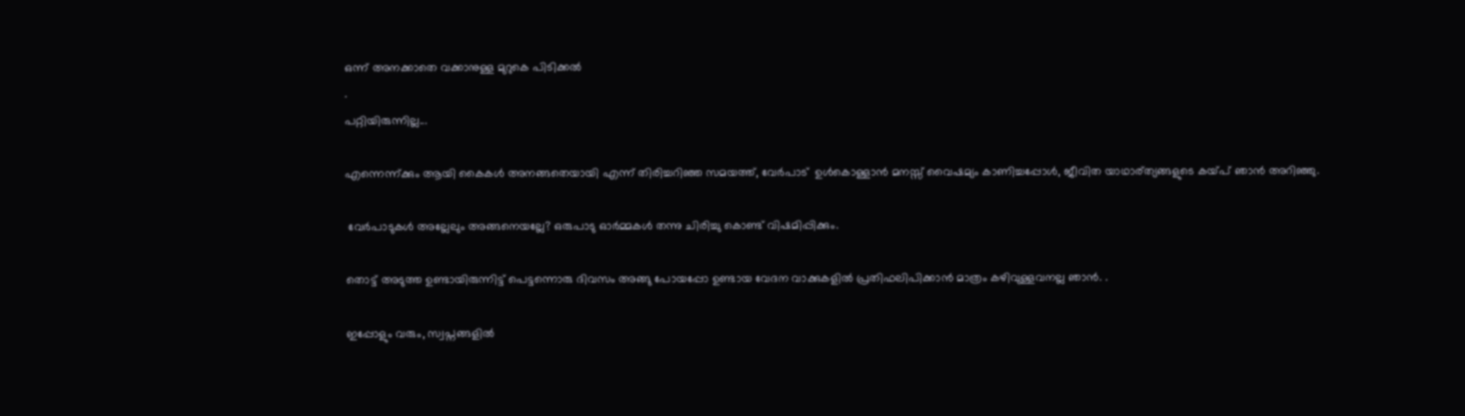ഒന്ന് അനക്കാതെ വക്കാനുള്ള മുറുകെ പിടിക്കൽ
.
പറ്റിയിരുന്നില്ല...

എന്നെന്ന്ക്കും ആയി കൈകൾ അനങ്ങതെയായി എന്ന് തിരിച്ചറിഞ്ഞ സമയത്ത്, വേർപാട്‌  ഉൾകൊള്ളാൻ മനസ്സ് വൈഷമ്യം കാണിച്ചപ്പോൾ, ജീവിത യാഥാര്ത്യങ്ങളുടെ കയ്പ് ഞാൻ അറിഞ്ഞു.

 വേർപാടുകൾ അല്ലേലും അങ്ങനെയല്ലേ? ഒരുപാടു ഓർമ്മകൾ തന്നു ചിരിച്ചു കൊണ്ട് വിഷമിപ്പിക്കും.

തൊട്ട് അടുത്ത ഉണ്ടായിരുന്നിട്ട് പെട്ടന്നൊരു ദിവസം അങ്ങു പോയപ്പോ ഉണ്ടായ വേദന വാക്കുകളിൽ പ്രതിഫലിപിക്കാൻ മാത്രം കഴിവുള്ളവനല്ല ഞാൻ. .

ഇപ്പോളും വരും, സ്വപ്നങ്ങളിൽ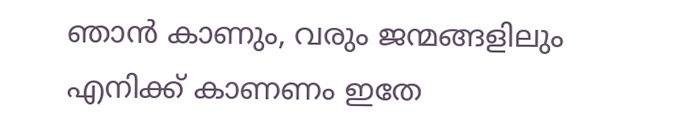ഞാൻ കാണും, വരും ജന്മങ്ങളിലും എനിക്ക് കാണണം ഇതേ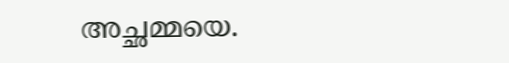അച്ഛമ്മയെ.